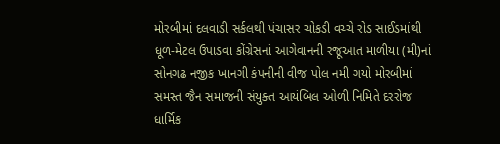મોરબીમાં દલવાડી સર્કલથી પંચાસર ચોકડી વચ્ચે રોડ સાઈડમાંથી ધૂળ-મેટલ ઉપાડવા કોંગ્રેસનાં આગેવાનની રજૂઆત માળીયા (મી)નાં સોનગઢ નજીક ખાનગી કંપનીની વીજ પોલ નમી ગયો મોરબીમાં સમસ્ત જૈન સમાજની સંયુક્ત આયંબિલ ઓળી નિમિતે દરરોજ ધાર્મિક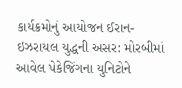કાર્યક્રમોનું આયોજન ઈરાન-ઇઝરાયલ યુદ્ધની અસર: મોરબીમાં આવેલ પેકેજિંગના યુનિટોને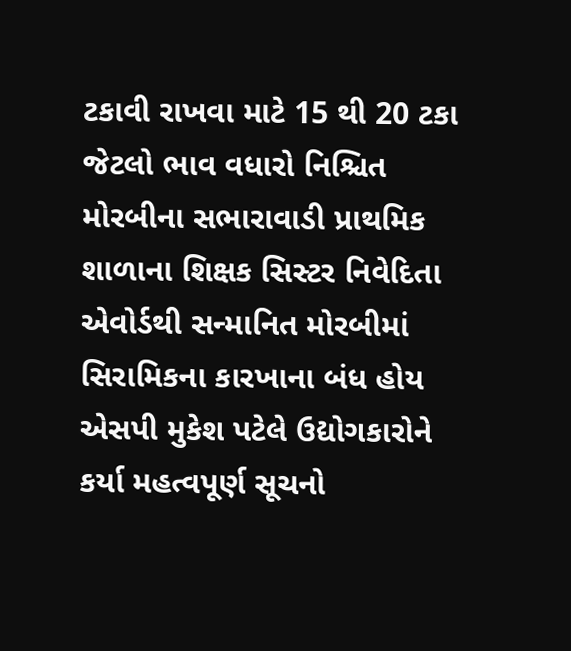ટકાવી રાખવા માટે 15 થી 20 ટકા જેટલો ભાવ વધારો નિશ્ચિત મોરબીના સભારાવાડી પ્રાથમિક શાળાના શિક્ષક સિસ્ટર નિવેદિતા એવોર્ડથી સન્માનિત મોરબીમાં સિરામિકના કારખાના બંધ હોય એસપી મુકેશ પટેલે ઉદ્યોગકારોને કર્યા મહત્વપૂર્ણ સૂચનો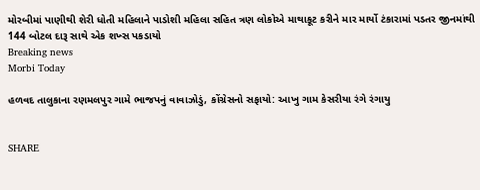મોરબીમાં પાણીથી શેરી ધોતી મહિલાને પાડોશી મહિલા સહિત ત્રણ લોકોએ માથાકૂટ કરીને માર માર્યો ટંકારામાં પડતર જીનમાંથી 144 બોટલ દારૂ સાથે એક શખ્સ પકડાયો
Breaking news
Morbi Today

હળવદ તાલુકાના રણમલપુર ગામે ભાજપનું વાવાઝોડું, કોંગ્રેસનો સફાયો: આખુ ગામ કેસરીયા રંગે રંગાયુ


SHARE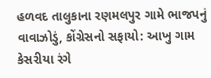હળવદ તાલુકાના રણમલપુર ગામે ભાજપનું વાવાઝોડું, કોંગ્રેસનો સફાયો: આખુ ગામ કેસરીયા રંગે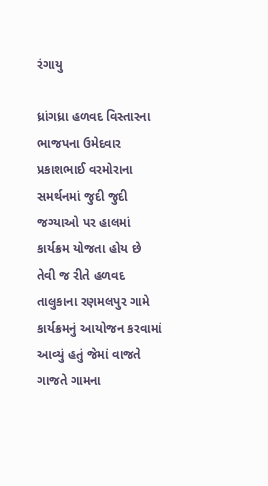રંગાયુ

ધ્રાંગધ્રા હળવદ વિસ્તારના ભાજપના ઉમેદવાર પ્રકાશભાઈ વરમોરાના સમર્થનમાં જુદી જુદી જગ્યાઓ પર હાલમાં કાર્યક્રમ યોજતા હોય છે તેવી જ રીતે હળવદ તાલુકાના રણમલપુર ગામે કાર્યક્રમનું આયોજન કરવામાં આવ્યું હતું જેમાં વાજતે ગાજતે ગામના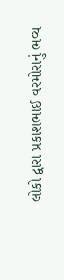લોકો દ્વારા પ્રકાશભાઈ વરમોરાનું ભવ્ય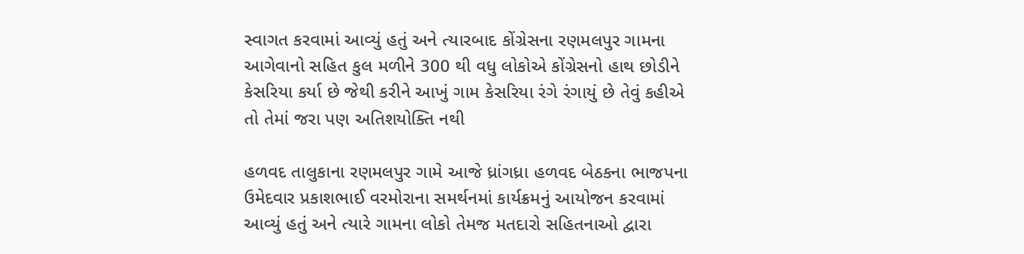સ્વાગત કરવામાં આવ્યું હતું અને ત્યારબાદ કોંગ્રેસના રણમલપુર ગામના આગેવાનો સહિત કુલ મળીને 300 થી વધુ લોકોએ કોંગ્રેસનો હાથ છોડીને કેસરિયા કર્યા છે જેથી કરીને આખું ગામ કેસરિયા રંગે રંગાયું છે તેવું કહીએ તો તેમાં જરા પણ અતિશયોક્તિ નથી

હળવદ તાલુકાના રણમલપુર ગામે આજે ધ્રાંગધ્રા હળવદ બેઠકના ભાજપના ઉમેદવાર પ્રકાશભાઈ વરમોરાના સમર્થનમાં કાર્યક્રમનું આયોજન કરવામાં આવ્યું હતું અને ત્યારે ગામના લોકો તેમજ મતદારો સહિતનાઓ દ્વારા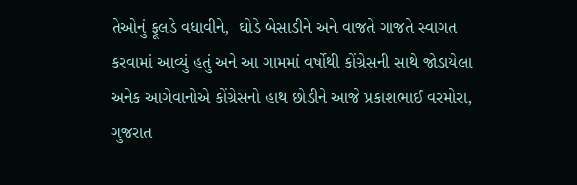તેઓનું ફૂલડે વધાવીને,  ઘોડે બેસાડીને અને વાજતે ગાજતે સ્વાગત કરવામાં આવ્યું હતું અને આ ગામમાં વર્ષોથી કોંગ્રેસની સાથે જોડાયેલા અનેક આગેવાનોએ કોંગ્રેસનો હાથ છોડીને આજે પ્રકાશભાઈ વરમોરા, ગુજરાત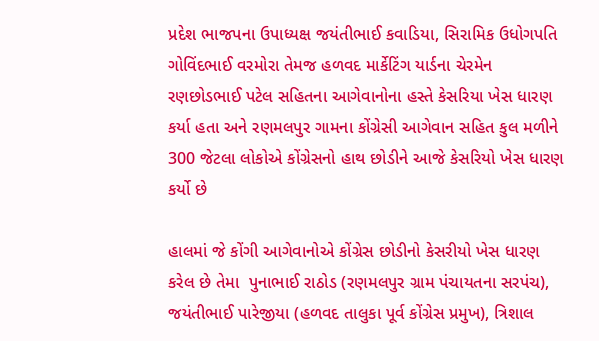પ્રદેશ ભાજપના ઉપાધ્યક્ષ જયંતીભાઈ કવાડિયા, સિરામિક ઉધોગપતિ ગોવિંદભાઈ વરમોરા તેમજ હળવદ માર્કેટિંગ યાર્ડના ચેરમેન રણછોડભાઈ પટેલ સહિતના આગેવાનોના હસ્તે કેસરિયા ખેસ ધારણ કર્યા હતા અને રણમલપુર ગામના કોંગ્રેસી આગેવાન સહિત કુલ મળીને 300 જેટલા લોકોએ કોંગ્રેસનો હાથ છોડીને આજે કેસરિયો ખેસ ધારણ કર્યો છે

હાલમાં જે કોંગી આગેવાનોએ કોંગ્રેસ છોડીનો કેસરીયો ખેસ ધારણ કરેલ છે તેમા  પુનાભાઈ રાઠોડ (રણમલપુર ગ્રામ પંચાયતના સરપંચ), જયંતીભાઈ પારેજીયા (હળવદ તાલુકા પૂર્વ કોંગ્રેસ પ્રમુખ), ત્રિશાલ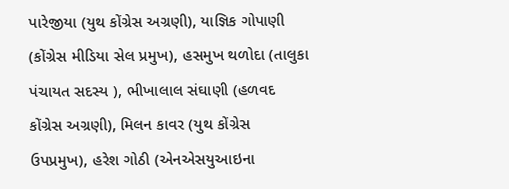પારેજીયા (યુથ કોંગ્રેસ અગ્રણી), યાજ્ઞિક ગોપાણી (કોંગ્રેસ મીડિયા સેલ પ્રમુખ), હસમુખ થળોદા (તાલુકા પંચાયત સદસ્ય ), ભીખાલાલ સંઘાણી (હળવદ કોંગ્રેસ અગ્રણી), મિલન કાવર (યુથ કોંગ્રેસ ઉપપ્રમુખ), હરેશ ગોઠી (એનએસયુઆઇના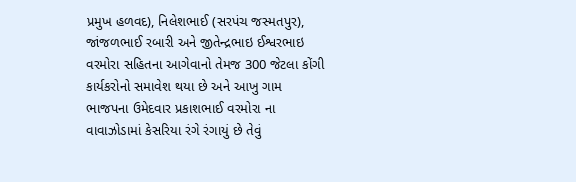પ્રમુખ હળવદ), નિલેશભાઈ (સરપંચ જસ્મતપુર), જાંજળભાઈ રબારી અને જીતેન્દ્રભાઇ ઈશ્વરભાઇ વરમોરા સહિતના આગેવાનો તેમજ 300 જેટલા કોંગી કાર્યકરોનો સમાવેશ થયા છે અને આખુ ગામ ભાજપના ઉમેદવાર પ્રકાશભાઈ વરમોરા ના વાવાઝોડામાં કેસરિયા રંગે રંગાયું છે તેવું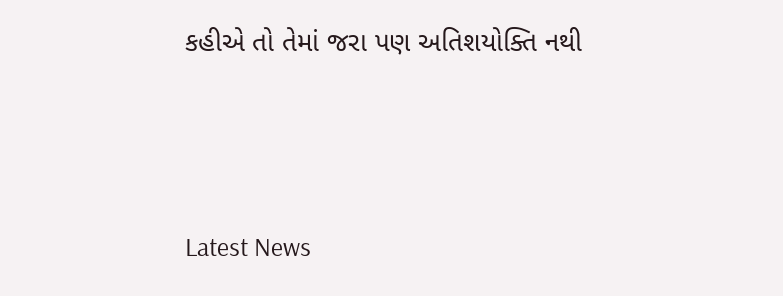કહીએ તો તેમાં જરા પણ અતિશયોક્તિ નથી




Latest News